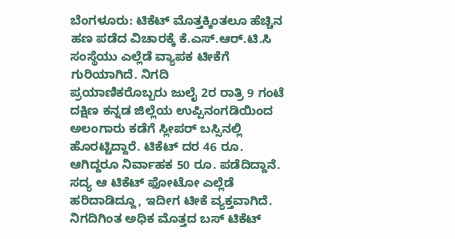ಬೆಂಗಳೂರು: ಟಿಕೆಟ್ ಮೊತ್ತಕ್ಕಿಂತಲೂ ಹೆಚ್ಚಿನ ಹಣ ಪಡೆದ ವಿಚಾರಕ್ಕೆ ಕೆ.ಎಸ್.ಆರ್.ಟಿ.ಸಿ ಸಂಸ್ಥೆಯು ಎಲ್ಲೆಡೆ ವ್ಯಾಪಕ ಟೀಕೆಗೆ ಗುರಿಯಾಗಿದೆ. ನಿಗದಿ
ಪ್ರಯಾಣಿಕರೊಬ್ಬರು ಜುಲೈ 2ರ ರಾತ್ರಿ 9 ಗಂಟೆ ದಕ್ಷಿಣ ಕನ್ನಡ ಜಿಲ್ಲೆಯ ಉಪ್ಪಿನಂಗಡಿಯಿಂದ ಅಲಂಗಾರು ಕಡೆಗೆ ಸ್ಲೀಪರ್ ಬಸ್ಸಿನಲ್ಲಿ ಹೊರಟ್ಟಿದ್ದಾರೆ. ಟಿಕೆಟ್ ದರ 46 ರೂ. ಆಗಿದ್ದರೂ ನಿರ್ವಾಹಕ 50 ರೂ. ಪಡೆದಿದ್ದಾನೆ. ಸದ್ಯ ಆ ಟಿಕೆಟ್ ಫೋಟೋ ಎಲ್ಲೆಡೆ ಹರಿದಾಡಿದ್ದೂ, ಇದೀಗ ಟೀಕೆ ವ್ಯಕ್ತವಾಗಿದೆ.
ನಿಗದಿಗಿಂತ ಅಧಿಕ ಮೊತ್ತದ ಬಸ್ ಟಿಕೆಟ್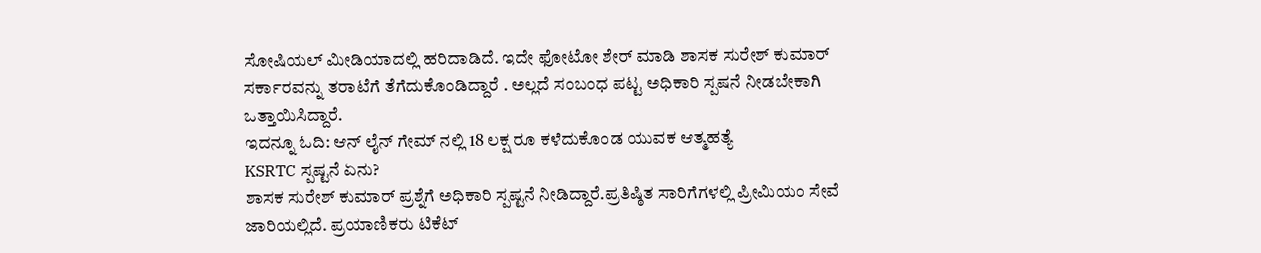ಸೋಷಿಯಲ್ ಮೀಡಿಯಾದಲ್ಲಿ ಹರಿದಾಡಿದೆ. ಇದೇ ಫೋಟೋ ಶೇರ್ ಮಾಡಿ ಶಾಸಕ ಸುರೇಶ್ ಕುಮಾರ್ ಸರ್ಕಾರವನ್ನು ತರಾಟೆಗೆ ತೆಗೆದುಕೊಂಡಿದ್ದಾರೆ . ಅಲ್ಲದೆ ಸಂಬಂಧ ಪಟ್ಟ ಅಧಿಕಾರಿ ಸ್ಪಷನೆ ನೀಡಬೇಕಾಗಿ ಒತ್ತಾಯಿಸಿದ್ದಾರೆ.
ಇದನ್ನೂ ಓದಿ: ಆನ್ ಲೈನ್ ಗೇಮ್ ನಲ್ಲಿ 18 ಲಕ್ಷ ರೂ ಕಳೆದುಕೊಂಡ ಯುವಕ ಆತ್ಮಹತ್ಯೆ
KSRTC ಸ್ಪಷ್ಟನೆ ಏನು?
ಶಾಸಕ ಸುರೇಶ್ ಕುಮಾರ್ ಪ್ರಶ್ನೆಗೆ ಅಧಿಕಾರಿ ಸ್ಪಷ್ಟನೆ ನೀಡಿದ್ದಾರೆ.ಪ್ರತಿಷ್ಠಿತ ಸಾರಿಗೆಗಳಲ್ಲಿ ಪ್ರೀಮಿಯಂ ಸೇವೆ ಜಾರಿಯಲ್ಲಿದೆ. ಪ್ರಯಾಣಿಕರು ಟಿಕೆಟ್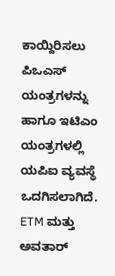ಕಾಯ್ದಿರಿಸಲು ಪಿಒಎಸ್ ಯಂತ್ರಗಳನ್ನು ಹಾಗೂ ಇಟಿಎಂ ಯಂತ್ರಗಳಲ್ಲಿ ಯಪಿಐ ವ್ಯವಸ್ಥೆ ಒದಗಿಸಲಾಗಿದೆ.
ETM ಮತ್ತು ಅವತಾರ್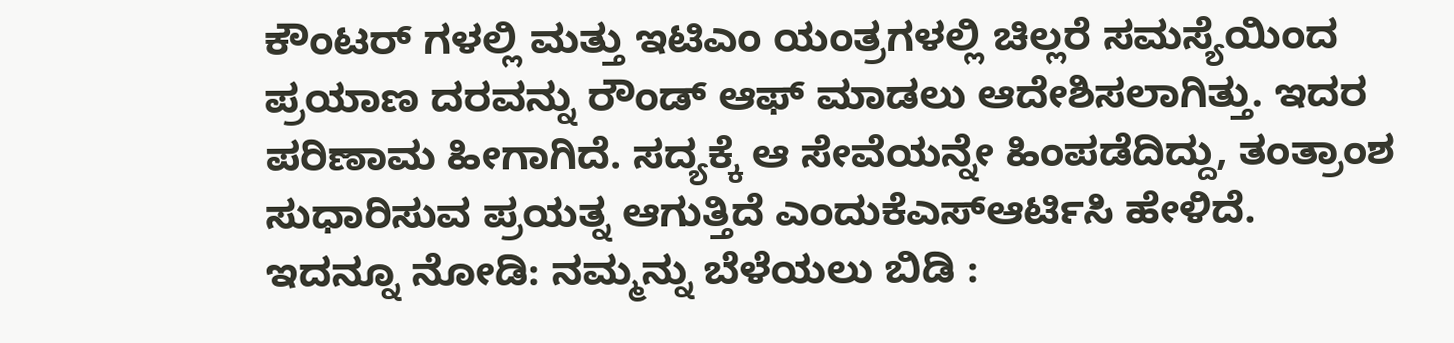ಕೌಂಟರ್ ಗಳಲ್ಲಿ ಮತ್ತು ಇಟಿಎಂ ಯಂತ್ರಗಳಲ್ಲಿ ಚಿಲ್ಲರೆ ಸಮಸ್ಯೆಯಿಂದ ಪ್ರಯಾಣ ದರವನ್ನು ರೌಂಡ್ ಆಫ್ ಮಾಡಲು ಆದೇಶಿಸಲಾಗಿತ್ತು. ಇದರ ಪರಿಣಾಮ ಹೀಗಾಗಿದೆ. ಸದ್ಯಕ್ಕೆ ಆ ಸೇವೆಯನ್ನೇ ಹಿಂಪಡೆದಿದ್ದು, ತಂತ್ರಾಂಶ ಸುಧಾರಿಸುವ ಪ್ರಯತ್ನ ಆಗುತ್ತಿದೆ ಎಂದುಕೆಎಸ್ಆರ್ಟಿಸಿ ಹೇಳಿದೆ.
ಇದನ್ನೂ ನೋಡಿ: ನಮ್ಮನ್ನು ಬೆಳೆಯಲು ಬಿಡಿ :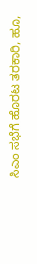ಸಿಎಂ ಸಭೆಗೆ ಹೊರಟ ತರಕಾರಿ, ಹೂ,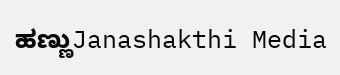ಹಣ್ಣುJanashakthi Media